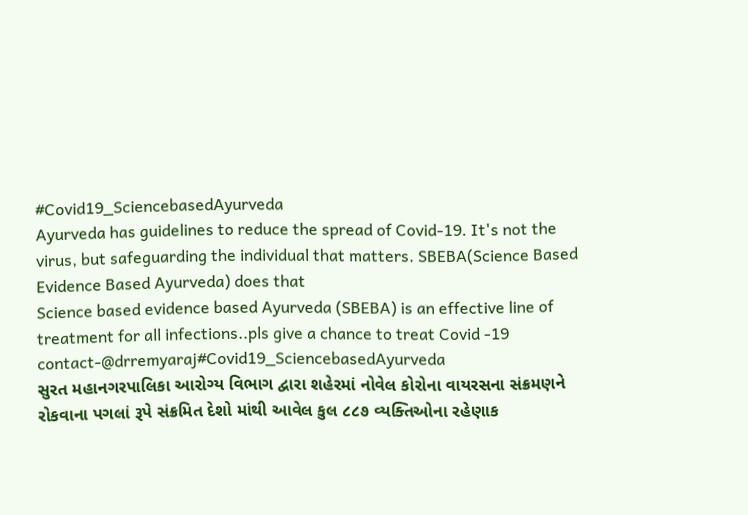#Covid19_SciencebasedAyurveda
Ayurveda has guidelines to reduce the spread of Covid-19. It's not the virus, but safeguarding the individual that matters. SBEBA(Science Based Evidence Based Ayurveda) does that
Science based evidence based Ayurveda (SBEBA) is an effective line of treatment for all infections..pls give a chance to treat Covid -19 contact-@drremyaraj#Covid19_SciencebasedAyurveda
સુરત મહાનગરપાલિકા આરોગ્ય વિભાગ દ્વારા શહેરમાં નોવેલ કોરોના વાયરસના સંક્રમણને રોકવાના પગલાં રૂપે સંક્રમિત દેશો માંથી આવેલ કુલ ૮૮૭ વ્યક્તિઓના રહેણાક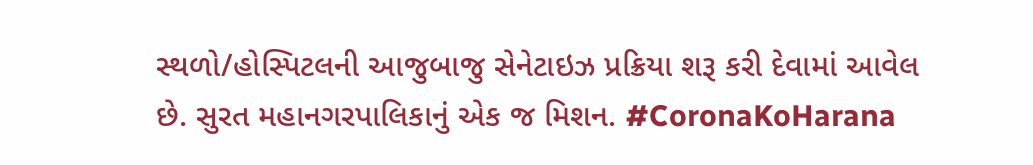સ્થળો/હોસ્પિટલની આજુબાજુ સેનેટાઇઝ પ્રક્રિયા શરૂ કરી દેવામાં આવેલ છે. સુરત મહાનગરપાલિકાનું એક જ મિશન. #CoronaKoHarana